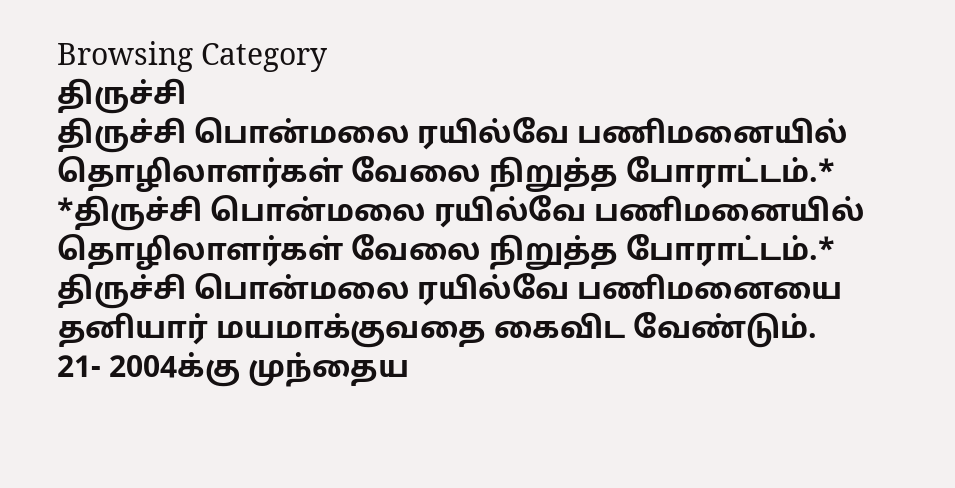Browsing Category
திருச்சி
திருச்சி பொன்மலை ரயில்வே பணிமனையில் தொழிலாளர்கள் வேலை நிறுத்த போராட்டம்.*
*திருச்சி பொன்மலை ரயில்வே பணிமனையில் தொழிலாளர்கள் வேலை நிறுத்த போராட்டம்.*
திருச்சி பொன்மலை ரயில்வே பணிமனையை தனியார் மயமாக்குவதை கைவிட வேண்டும்.
21- 2004க்கு முந்தைய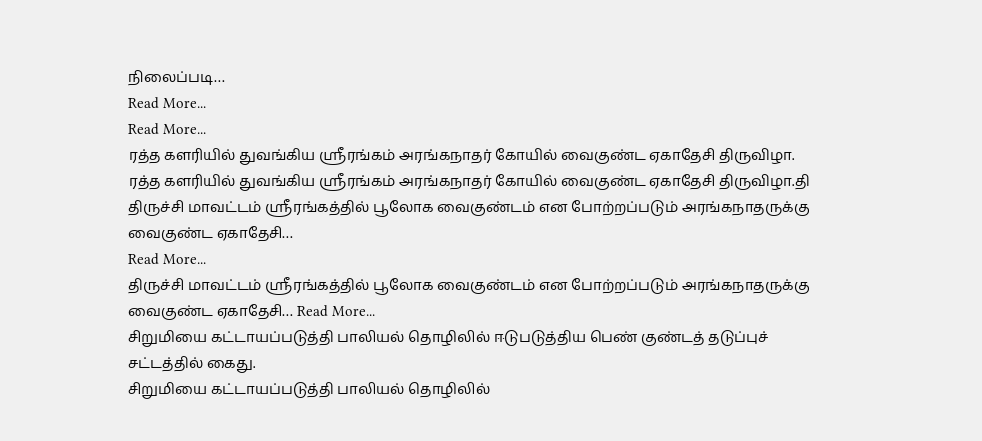நிலைப்படி…
Read More...
Read More...
ரத்த களரியில் துவங்கிய ஸ்ரீரங்கம் அரங்கநாதர் கோயில் வைகுண்ட ஏகாதேசி திருவிழா.
ரத்த களரியில் துவங்கிய ஸ்ரீரங்கம் அரங்கநாதர் கோயில் வைகுண்ட ஏகாதேசி திருவிழா.தி
திருச்சி மாவட்டம் ஸ்ரீரங்கத்தில் பூலோக வைகுண்டம் என போற்றப்படும் அரங்கநாதருக்கு வைகுண்ட ஏகாதேசி…
Read More...
திருச்சி மாவட்டம் ஸ்ரீரங்கத்தில் பூலோக வைகுண்டம் என போற்றப்படும் அரங்கநாதருக்கு வைகுண்ட ஏகாதேசி… Read More...
சிறுமியை கட்டாயப்படுத்தி பாலியல் தொழிலில் ஈடுபடுத்திய பெண் குண்டத் தடுப்புச் சட்டத்தில் கைது.
சிறுமியை கட்டாயப்படுத்தி பாலியல் தொழிலில்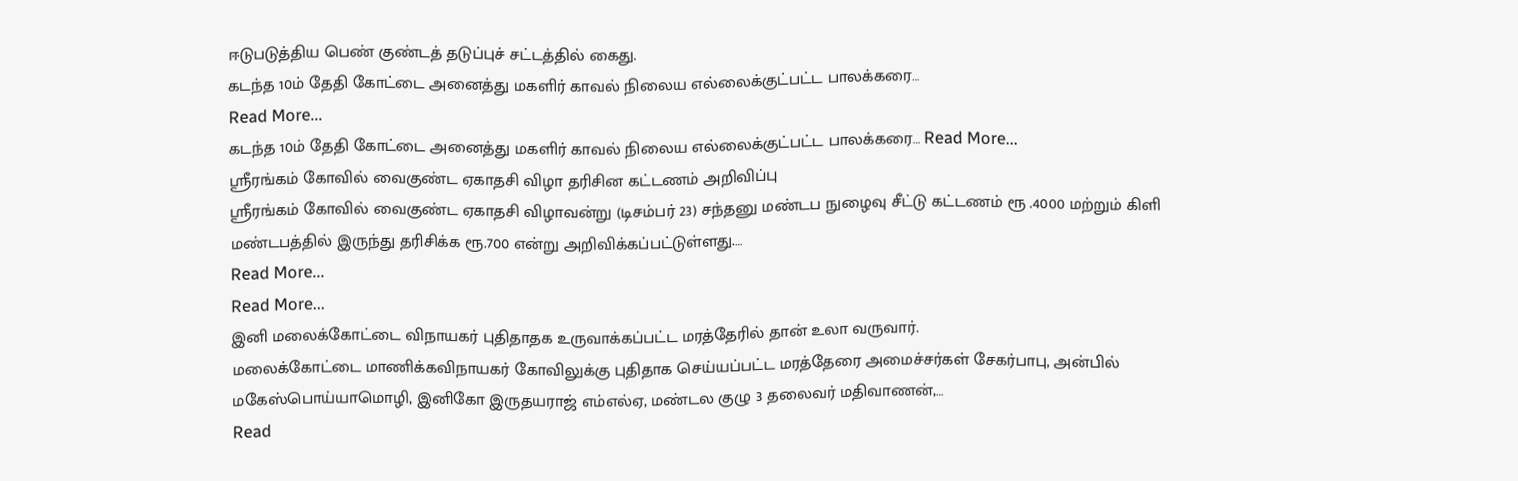ஈடுபடுத்திய பெண் குண்டத் தடுப்புச் சட்டத்தில் கைது.
கடந்த 10ம் தேதி கோட்டை அனைத்து மகளிர் காவல் நிலைய எல்லைக்குட்பட்ட பாலக்கரை…
Read More...
கடந்த 10ம் தேதி கோட்டை அனைத்து மகளிர் காவல் நிலைய எல்லைக்குட்பட்ட பாலக்கரை… Read More...
ஸ்ரீரங்கம் கோவில் வைகுண்ட ஏகாதசி விழா தரிசின கட்டணம் அறிவிப்பு
ஸ்ரீரங்கம் கோவில் வைகுண்ட ஏகாதசி விழாவன்று (டிசம்பர் 23) சந்தனு மண்டப நுழைவு சீட்டு கட்டணம் ரூ .4000 மற்றும் கிளி மண்டபத்தில் இருந்து தரிசிக்க ரூ.700 என்று அறிவிக்கப்பட்டுள்ளது.…
Read More...
Read More...
இனி மலைக்கோட்டை விநாயகர் புதிதாதக உருவாக்கப்பட்ட மரத்தேரில் தான் உலா வருவார்.
மலைக்கோட்டை மாணிக்கவிநாயகர் கோவிலுக்கு புதிதாக செய்யப்பட்ட மரத்தேரை அமைச்சர்கள் சேகர்பாபு, அன்பில் மகேஸ்பொய்யாமொழி, இனிகோ இருதயராஜ் எம்எல்ஏ, மண்டல குழு 3 தலைவர் மதிவாணன்,…
Read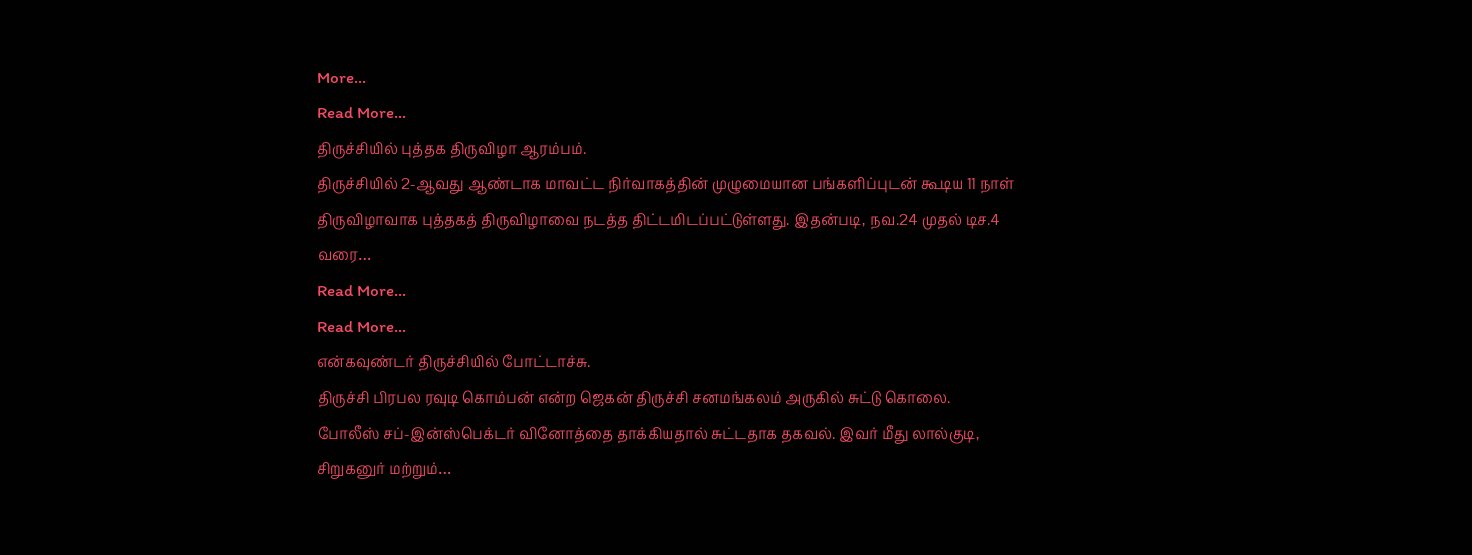More...
Read More...
திருச்சியில் புத்தக திருவிழா ஆரம்பம்.
திருச்சியில் 2-ஆவது ஆண்டாக மாவட்ட நிர்வாகத்தின் முழுமையான பங்களிப்புடன் கூடிய 11 நாள் திருவிழாவாக புத்தகத் திருவிழாவை நடத்த திட்டமிடப்பட்டுள்ளது. இதன்படி, நவ.24 முதல் டிச.4 வரை…
Read More...
Read More...
என்கவுண்டர் திருச்சியில் போட்டாச்சு.
திருச்சி பிரபல ரவுடி கொம்பன் என்ற ஜெகன் திருச்சி சனமங்கலம் அருகில் சுட்டு கொலை.
போலீஸ் சப்-இன்ஸ்பெக்டர் வினோத்தை தாக்கியதால் சுட்டதாக தகவல். இவர் மீது லால்குடி, சிறுகனுர் மற்றும்…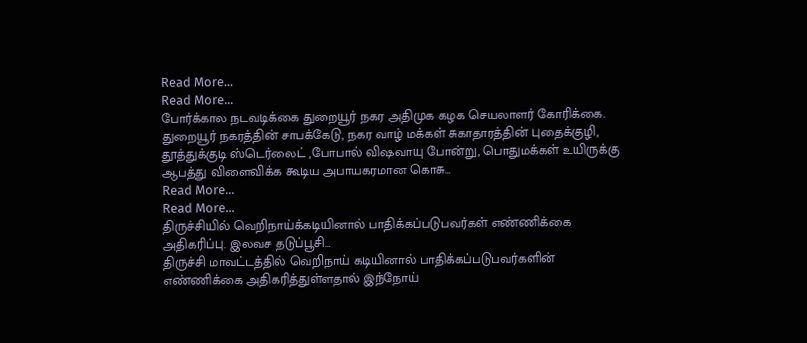Read More...
Read More...
போர்க்கால நடவடிக்கை துறையூர் நகர அதிமுக கழக செயலாளர் கோரிக்கை.
துறையூர் நகரத்தின் சாபக்கேடு, நகர வாழ் மக்கள் சுகாதாரத்தின் புதைக்குழி, தூத்துக்குடி ஸ்டெர்லைட் ,போபால் விஷவாயு போன்று, பொதுமக்கள் உயிருக்கு ஆபத்து விளைவிக்க கூடிய அபாயகரமான கொசு…
Read More...
Read More...
திருச்சியில் வெறிநாய்க்கடியினால் பாதிக்கப்படுபவர்கள் எண்ணிக்கை அதிகரிப்பு. இலவச தடுப்பூசி…
திருச்சி மாவட்டத்தில் வெறிநாய் கடியினால் பாதிக்கப்படுபவர்களின் எண்ணிக்கை அதிகரித்துள்ளதால் இந்நோய்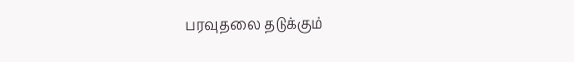பரவுதலை தடுக்கும்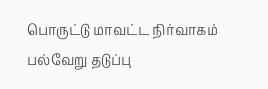பொருட்டு மாவட்ட நிர்வாகம் பல்வேறு தடுப்பு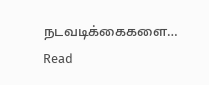நடவடிக்கைகளை…
Read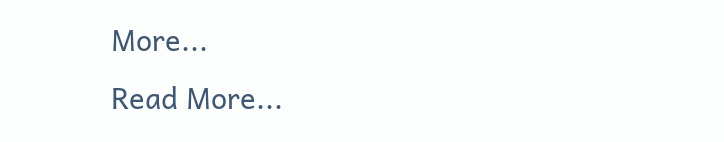More...
Read More...